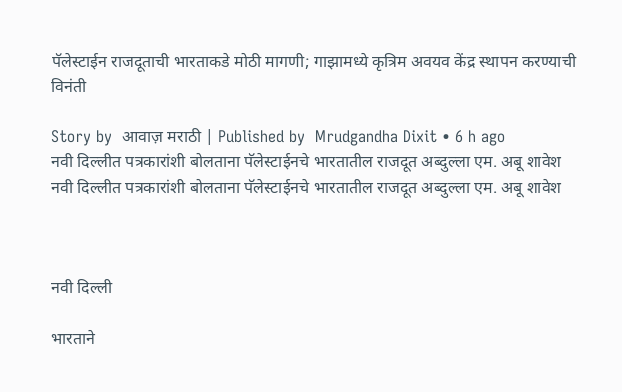पॅलेस्टाईन राजदूताची भारताकडे मोठी मागणी; गाझामध्ये कृत्रिम अवयव केंद्र स्थापन करण्याची विनंती

Story by  आवाज़ मराठी | Published by  Mrudgandha Dixit • 6 h ago
नवी दिल्लीत पत्रकारांशी बोलताना पॅलेस्टाईनचे भारतातील राजदूत अब्दुल्ला एम. अबू शावेश
नवी दिल्लीत पत्रकारांशी बोलताना पॅलेस्टाईनचे भारतातील राजदूत अब्दुल्ला एम. अबू शावेश



नवी दिल्ली

भारताने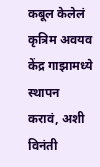कबूल केलेलं कृत्रिम अवयव केंद्र गाझामध्ये स्थापन करावं, अशी विनंती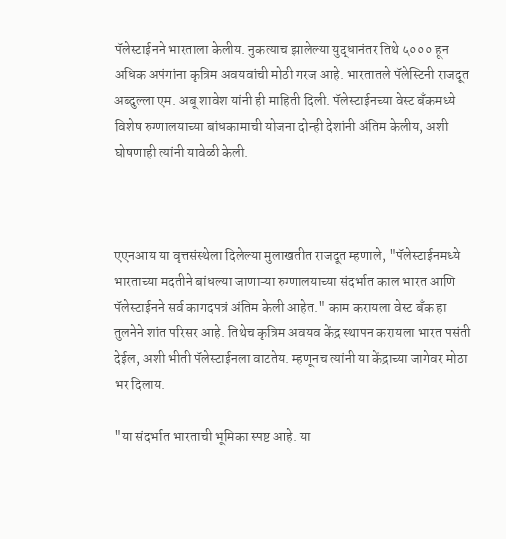पॅलेस्टाईनने भारताला केलीय. नुकत्याच झालेल्या युद्धानंतर तिथे ५००० हून अधिक अपंगांना कृत्रिम अवयवांची मोठी गरज आहे. भारतातले पॅलेस्टिनी राजदूत अब्दुल्ला एम. अबू शावेश यांनी ही माहिती दिली. पॅलेस्टाईनच्या वेस्ट बँकमध्ये विशेष रुग्णालयाच्या बांधकामाची योजना दोन्ही देशांनी अंतिम केलीय, अशी घोषणाही त्यांनी यावेळी केली.



एएनआय या वृत्तसंस्थेला दिलेल्या मुलाखतीत राजदूत म्हणाले, "पॅलेस्टाईनमध्ये भारताच्या मदतीने बांधल्या जाणाऱ्या रुग्णालयाच्या संदर्भात काल भारत आणि पॅलेस्टाईनने सर्व कागदपत्रं अंतिम केली आहेत." काम करायला वेस्ट बँक हा तुलनेने शांत परिसर आहे. तिथेच कृत्रिम अवयव केंद्र स्थापन करायला भारत पसंती देईल, अशी भीती पॅलेस्टाईनला वाटतेय. म्हणूनच त्यांनी या केंद्राच्या जागेवर मोठा भर दिलाय.

"या संदर्भात भारताची भूमिका स्पष्ट आहे. या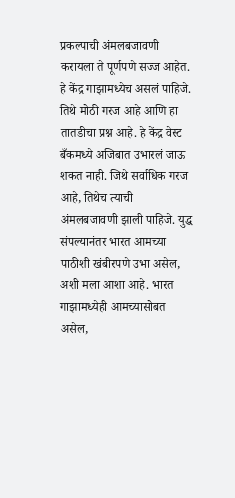प्रकल्पाची अंमलबजावणी करायला ते पूर्णपणे सज्ज आहेत. हे केंद्र गाझामध्येच असलं पाहिजे. तिथे मोठी गरज आहे आणि हा तातडीचा प्रश्न आहे. हे केंद्र वेस्ट बँकमध्ये अजिबात उभारलं जाऊ शकत नाही. जिथे सर्वाधिक गरज आहे, तिथेच त्याची अंमलबजावणी झाली पाहिजे. युद्ध संपल्यानंतर भारत आमच्या पाठीशी खंबीरपणे उभा असेल, अशी मला आशा आहे. भारत गाझामध्येही आमच्यासोबत असेल,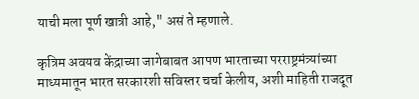याची मला पूर्ण खात्री आहे," असं ते म्हणाले.

कृत्रिम अवयव केंद्राच्या जागेबाबत आपण भारताच्या परराष्ट्रमंत्र्यांच्या माध्यमातून भारत सरकारशी सविस्तर चर्चा केलीय, अशी माहिती राजदूत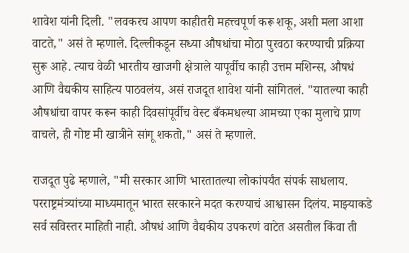शावेश यांनी दिली. "लवकरच आपण काहीतरी महत्त्वपूर्ण करू शकू, अशी मला आशा वाटते," असं ते म्हणाले. दिल्लीकडून सध्या औषधांचा मोठा पुरवठा करण्याची प्रक्रिया सुरू आहे. त्याच वेळी भारतीय खाजगी क्षेत्राले यापूर्वीच काही उत्तम मशिन्स, औषधं आणि वैद्यकीय साहित्य पाठवलंय, असं राजदूत शावेश यांनी सांगितलं. "यातल्या काही औषधांचा वापर करून काही दिवसांपूर्वीच वेस्ट बँकमधल्या आमच्या एका मुलाचे प्राण वाचले, ही गोष्ट मी खात्रीने सांगू शकतो," असं ते म्हणाले.

राजदूत पुढे म्हणाले, "मी सरकार आणि भारतातल्या लोकांपर्यंत संपर्क साधलाय. परराष्ट्रमंत्र्यांच्या माध्यमातून भारत सरकारने मदत करण्याचं आश्वासन दिलंय. माझ्याकडे सर्व सविस्तर माहिती नाही. औषधं आणि वैद्यकीय उपकरणं वाटेत असतील किंवा ती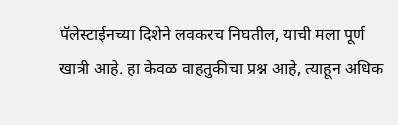पॅलेस्टाईनच्या दिशेने लवकरच निघतील, याची मला पूर्ण खात्री आहे. हा केवळ वाहतुकीचा प्रश्न आहे, त्याहून अधिक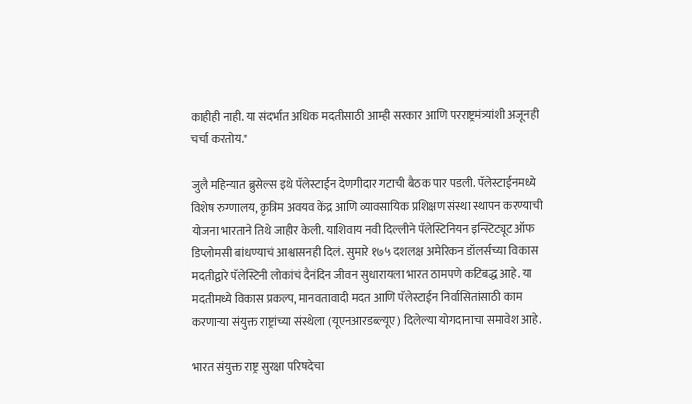काहीही नाही. या संदर्भात अधिक मदतीसाठी आम्ही सरकार आणि परराष्ट्रमंत्र्यांशी अजूनही चर्चा करतोय."

जुलै महिन्यात ब्रुसेल्स इथे पॅलेस्टाईन देणगीदार गटाची बैठक पार पडली. पॅलेस्टाईनमध्ये विशेष रुग्णालय, कृत्रिम अवयव केंद्र आणि व्यावसायिक प्रशिक्षण संस्था स्थापन करण्याची योजना भारताने तिथे जाहीर केली. याशिवाय नवी दिल्लीने पॅलेस्टिनियन इन्स्टिट्यूट ऑफ डिप्लोमसी बांधण्याचं आश्वासनही दिलं. सुमारे १७५ दशलक्ष अमेरिकन डॉलर्सच्या विकास मदतीद्वारे पॅलेस्टिनी लोकांचं दैनंदिन जीवन सुधारायला भारत ठामपणे कटिबद्ध आहे. या मदतीमध्ये विकास प्रकल्प, मानवतावादी मदत आणि पॅलेस्टाईन निर्वासितांसाठी काम करणाऱ्या संयुक्त राष्ट्रांच्या संस्थेला (यूएनआरडब्ल्यूए) दिलेल्या योगदानाचा समावेश आहे.

भारत संयुक्त राष्ट्र सुरक्षा परिषदेचा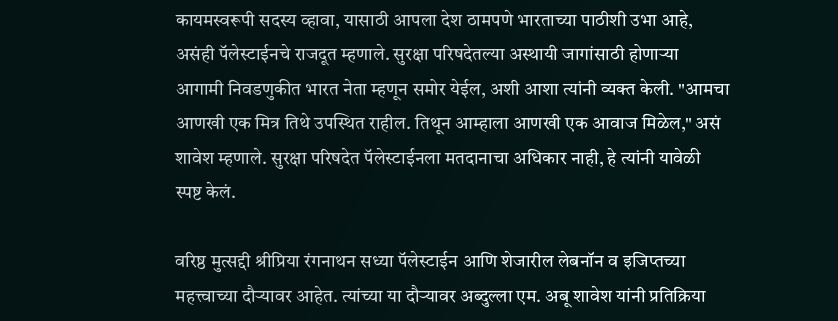कायमस्वरूपी सदस्य व्हावा, यासाठी आपला देश ठामपणे भारताच्या पाठीशी उभा आहे, असंही पॅलेस्टाईनचे राजदूत म्हणाले. सुरक्षा परिषदेतल्या अस्थायी जागांसाठी होणाऱ्या आगामी निवडणुकीत भारत नेता म्हणून समोर येईल, अशी आशा त्यांनी व्यक्त केली. "आमचा आणखी एक मित्र तिथे उपस्थित राहील. तिथून आम्हाला आणखी एक आवाज मिळेल," असं शावेश म्हणाले. सुरक्षा परिषदेत पॅलेस्टाईनला मतदानाचा अधिकार नाही, हे त्यांनी यावेळी स्पष्ट केलं.

वरिष्ठ मुत्सद्दी श्रीप्रिया रंगनाथन सध्या पॅलेस्टाईन आणि शेजारील लेबनॉन व इजिप्तच्या महत्त्वाच्या दौऱ्यावर आहेत. त्यांच्या या दौऱ्यावर अब्दुल्ला एम. अबू शावेश यांनी प्रतिक्रिया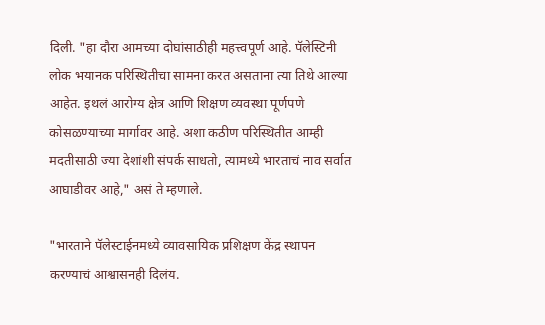दिली. "हा दौरा आमच्या दोघांसाठीही महत्त्वपूर्ण आहे. पॅलेस्टिनी लोक भयानक परिस्थितीचा सामना करत असताना त्या तिथे आल्या आहेत. इथलं आरोग्य क्षेत्र आणि शिक्षण व्यवस्था पूर्णपणे कोसळण्याच्या मार्गावर आहे. अशा कठीण परिस्थितीत आम्ही मदतीसाठी ज्या देशांशी संपर्क साधतो, त्यामध्ये भारताचं नाव सर्वात आघाडीवर आहे," असं ते म्हणाले.

"भारताने पॅलेस्टाईनमध्ये व्यावसायिक प्रशिक्षण केंद्र स्थापन करण्याचं आश्वासनही दिलंय.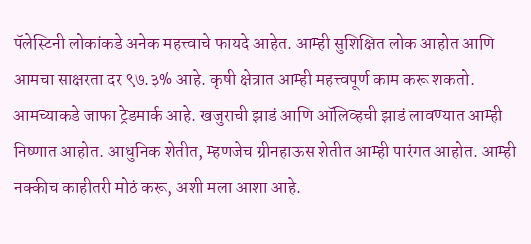पॅलेस्टिनी लोकांकडे अनेक महत्त्वाचे फायदे आहेत. आम्ही सुशिक्षित लोक आहोत आणि आमचा साक्षरता दर ९७.३% आहे. कृषी क्षेत्रात आम्ही महत्त्वपूर्ण काम करू शकतो. आमच्याकडे जाफा ट्रेडमार्क आहे. खजुराची झाडं आणि ऑलिव्हची झाडं लावण्यात आम्ही निष्णात आहोत. आधुनिक शेतीत, म्हणजेच ग्रीनहाऊस शेतीत आम्ही पारंगत आहोत. आम्ही नक्कीच काहीतरी मोठं करू, अशी मला आशा आहे.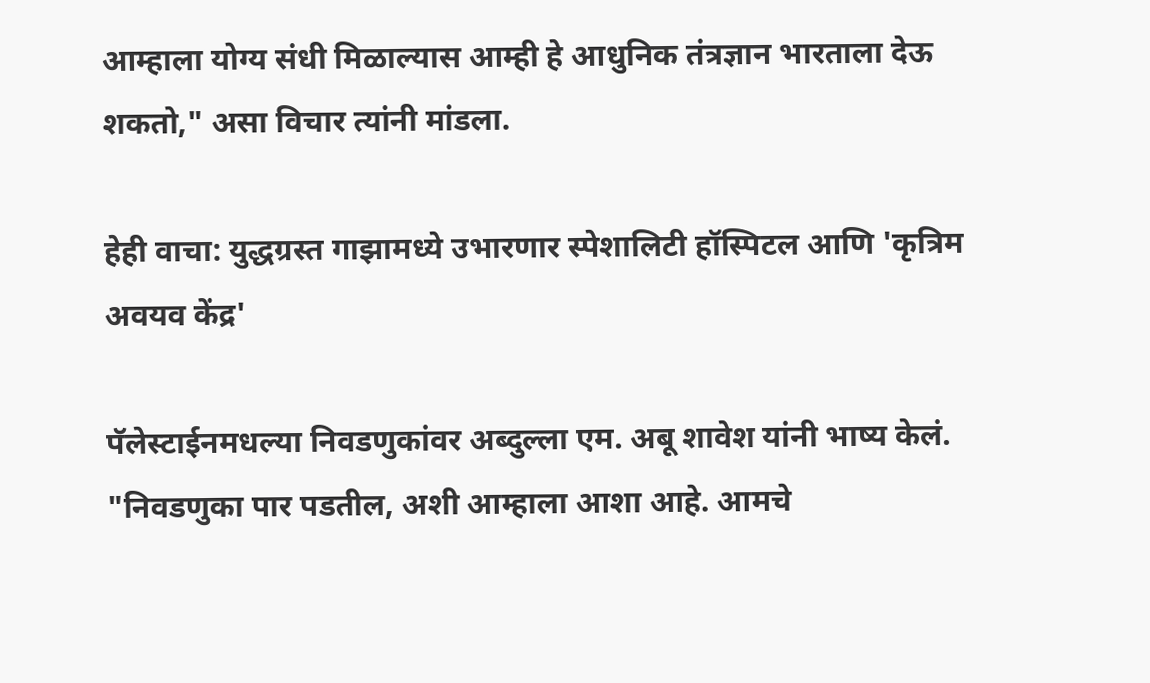आम्हाला योग्य संधी मिळाल्यास आम्ही हे आधुनिक तंत्रज्ञान भारताला देऊ शकतो," असा विचार त्यांनी मांडला.

हेही वाचा: युद्धग्रस्त गाझामध्ये उभारणार स्पेशालिटी हॉस्पिटल आणि 'कृत्रिम अवयव केंद्र'

पॅलेस्टाईनमधल्या निवडणुकांवर अब्दुल्ला एम. अबू शावेश यांनी भाष्य केलं. "निवडणुका पार पडतील, अशी आम्हाला आशा आहे. आमचे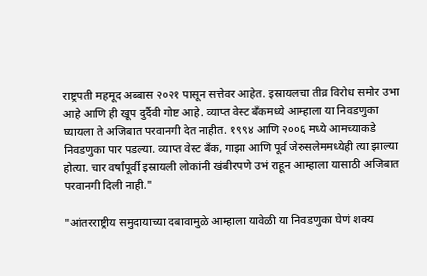राष्ट्रपती महमूद अब्बास २०२१ पासून सत्तेवर आहेत. इस्रायलचा तीव्र विरोध समोर उभा आहे आणि ही खूप दुर्दैवी गोष्ट आहे. व्याप्त वेस्ट बँकमध्ये आम्हाला या निवडणुका घ्यायला ते अजिबात परवानगी देत नाहीत. १९९४ आणि २००६ मध्ये आमच्याकडे निवडणुका पार पडल्या. व्याप्त वेस्ट बँक, गाझा आणि पूर्व जेरुसलेममध्येही त्या झाल्या होत्या. चार वर्षांपूर्वी इस्रायली लोकांनी खंबीरपणे उभं राहून आम्हाला यासाठी अजिबात परवानगी दिली नाही."

"आंतरराष्ट्रीय समुदायाच्या दबावामुळे आम्हाला यावेळी या निवडणुका घेणं शक्य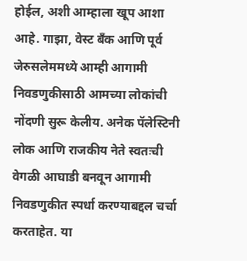होईल, अशी आम्हाला खूप आशा आहे. गाझा, वेस्ट बँक आणि पूर्व जेरुसलेममध्ये आम्ही आगामी निवडणुकीसाठी आमच्या लोकांची नोंदणी सुरू केलीय. अनेक पॅलेस्टिनी लोक आणि राजकीय नेते स्वतःची वेगळी आघाडी बनवून आगामी निवडणुकीत स्पर्धा करण्याबद्दल चर्चा करताहेत. या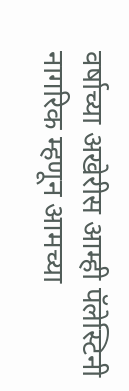वर्षाच्या अखेरीस आम्ही पॅलेस्टिनी नागरिक म्हणून आमच्या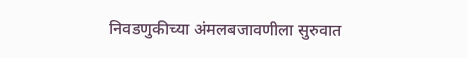निवडणुकीच्या अंमलबजावणीला सुरुवात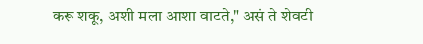करू शकू, अशी मला आशा वाटते," असं ते शेवटी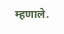म्हणाले.